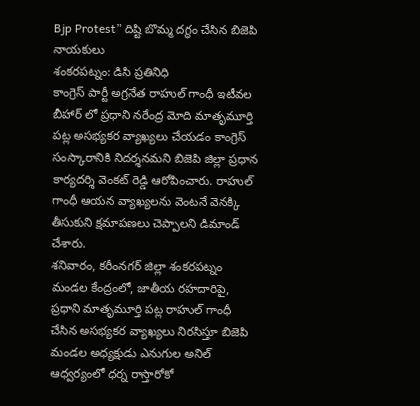Bjp Protest” దిష్టి బొమ్మ దగ్ధం చేసిన బిజెపి నాయకులు
శంకరపట్నం: డిసి ప్రతినిధి
కాంగ్రెస్ పార్టీ అగ్రనేత రాహుల్ గాంధీ ఇటీవల బీహార్ లో ప్రధాని నరేంద్ర మోది మాతృమూర్తి పట్ల అసభ్యకర వ్యాఖ్యలు చేయడం కాంగ్రెస్ సంస్కారానికి నిదర్శనమని బిజెపి జిల్లా ప్రధాన కార్యదర్శి వెంకట్ రెడ్డి ఆరోపించారు. రాహుల్ గాంధీ ఆయన వ్యాఖ్యలను వెంటనే వెనక్కి తీసుకుని క్షమాపణలు చెప్పాలని డిమాండ్ చేశారు.
శనివారం, కరీంనగర్ జిల్లా శంకరపట్నం మండల కేంద్రంలో, జాతీయ రహదారిపై, ప్రధాని మాతృమూర్తి పట్ల రాహుల్ గాంధీ చేసిన అసభ్యకర వ్యాఖ్యలు నిరసిస్తూ బిజెపి మండల అధ్యక్షుడు ఎనుగుల అనిల్ ఆధ్వర్యంలో ధర్న రాస్తారోకో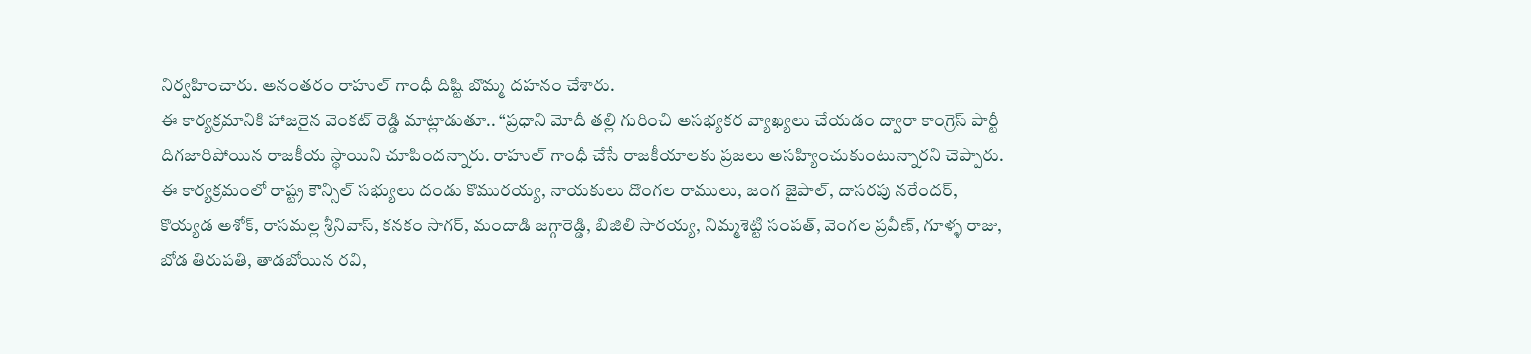నిర్వహించారు. అనంతరం రాహుల్ గాంధీ దిష్టి బొమ్మ దహనం చేశారు.
ఈ కార్యక్రమానికి హాజరైన వెంకట్ రెడ్డి మాట్లాడుతూ.. “ప్రధాని మోదీ తల్లి గురించి అసభ్యకర వ్యాఖ్యలు చేయడం ద్వారా కాంగ్రెస్ పార్టీ దిగజారిపోయిన రాజకీయ స్థాయిని చూపిందన్నారు. రాహుల్ గాంధీ చేసే రాజకీయాలకు ప్రజలు అసహ్యించుకుంటున్నారని చెప్పారు.
ఈ కార్యక్రమంలో రాష్ట్ర కౌన్సిల్ సభ్యులు దండు కొమురయ్య, నాయకులు దొంగల రాములు, జంగ జైపాల్, దాసరపు నరేందర్, కొయ్యడ అశోక్, రాసమల్ల శ్రీనివాస్, కనకం సాగర్, మందాడి జగ్గారెడ్డి, బిజిలి సారయ్య, నిమ్మశెట్టి సంపత్, వెంగల ప్రవీణ్, గూళ్ళ రాజు, బోడ తిరుపతి, తాడబోయిన రవి,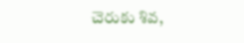చెరుకు శివ,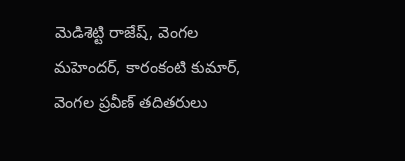మెడిశెట్టి రాజేష్, వెంగల మహెందర్, కారంకంటి కుమార్, వెంగల ప్రవీణ్ తదితరులు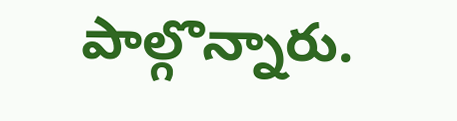పాల్గొన్నారు.